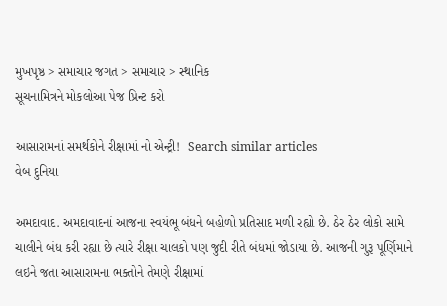મુખપૃષ્ઠ > સમાચાર જગત > સમાચાર > સ્થાનિક
સૂચનામિત્રને મોકલોઆ પેજ પ્રિન્ટ કરો

આસારામનાં સમર્થકોને રીક્ષામાં નો એન્ટ્રી!  Search similar articles
વેબ દુનિયા

અમદાવાદ. અમદાવાદનાં આજના સ્વયંભૂ બંધને બહોળો પ્રતિસાદ મળી રહ્યો છે. ઠેર ઠેર લોકો સામે ચાલીને બંધ કરી રહ્યા છે ત્યારે રીક્ષા ચાલકો પણ જુદી રીતે બંધમાં જોડાયા છે. આજની ગુરૂ પૂર્ણિમાને લઇને જતા આસારામના ભક્તોને તેમણે રીક્ષામાં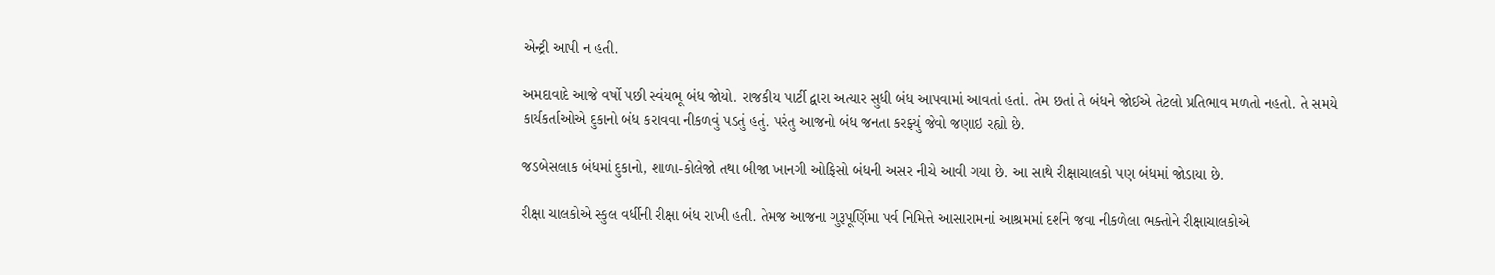એન્ટ્રી આપી ન હતી.

અમદાવાદે આજે વર્ષો પછી સ્વંયભૂ બંધ જોયો. રાજકીય પાર્ટી દ્વારા અત્યાર સુધી બંધ આપવામાં આવતાં હતાં. તેમ છતાં તે બંધને જોઈએ તેટલો પ્રતિભાવ મળતો નહતો. તે સમયે કાર્યકર્તાઓએ દુકાનો બંધ કરાવવા નીકળવું પડતું હતું. પરંતુ આજનો બંધ જનતા કરફ્યું જેવો જણાઇ રહ્યો છે.

જડબેસલાક બંધમાં દુકાનો, શાળા-કોલેજો તથા બીજા ખાનગી ઓફિસો બંધની અસર નીચે આવી ગયા છે. આ સાથે રીક્ષાચાલકો પણ બંધમાં જોડાયા છે.

રીક્ષા ચાલકોએ સ્કુલ વર્ધીની રીક્ષા બંધ રાખી હતી. તેમજ આજના ગુરૂપૂર્ણિમા પર્વ નિમિત્તે આસારામનાં આશ્રમમાં દર્શને જવા નીકળેલા ભક્તોને રીક્ષાચાલકોએ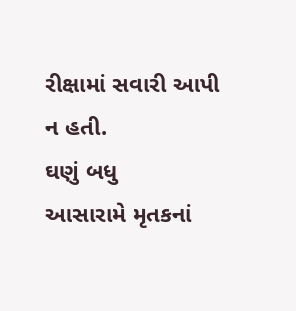રીક્ષામાં સવારી આપી ન હતી.
ઘણું બધુ
આસારામે મૃતકનાં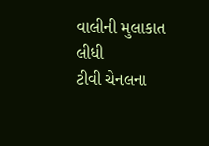વાલીની મુલાકાત લીધી
ટીવી ચેનલના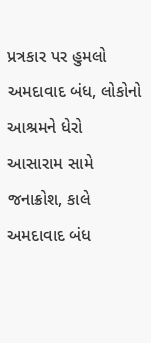પ્રત્રકાર પર હુમલો
અમદાવાદ બંધ, લોકોનો આશ્રમને ધેરો
આસારામ સામે જનાક્રોશ, કાલે અમદાવાદ બંધ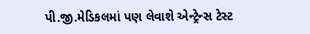પી.જી.મેડિકલમાં પણ લેવાશે એન્ટ્રેન્સ ટેસ્ટ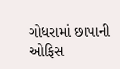ગોધરામાં છાપાની ઓફિસ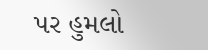પર હુમલો